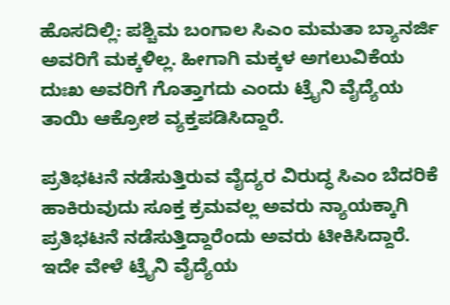ಹೊಸದಿಲ್ಲಿ: ಪಶ್ಚಿಮ ಬಂಗಾಲ ಸಿಎಂ ಮಮತಾ ಬ್ಯಾನರ್ಜಿ ಅವರಿಗೆ ಮಕ್ಕಳಿಲ್ಲ. ಹೀಗಾಗಿ ಮಕ್ಕಳ ಅಗಲುವಿಕೆಯ ದುಃಖ ಅವರಿಗೆ ಗೊತ್ತಾಗದು ಎಂದು ಟ್ರೈನಿ ವೈದ್ಯೆಯ ತಾಯಿ ಆಕ್ರೋಶ ವ್ಯಕ್ತಪಡಿಸಿದ್ದಾರೆ.

ಪ್ರತಿಭಟನೆ ನಡೆಸುತ್ತಿರುವ ವೈದ್ಯರ ವಿರುದ್ಧ ಸಿಎಂ ಬೆದರಿಕೆ ಹಾಕಿರುವುದು ಸೂಕ್ತ ಕ್ರಮವಲ್ಲ ಅವರು ನ್ಯಾಯಕ್ಕಾಗಿ ಪ್ರತಿಭಟನೆ ನಡೆಸುತ್ತಿದ್ದಾರೆಂದು ಅವರು ಟೀಕಿಸಿದ್ದಾರೆ. ಇದೇ ವೇಳೆ ಟ್ರೈನಿ ವೈದ್ಯೆಯ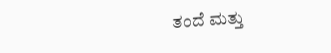ತಂದೆ ಮತ್ತು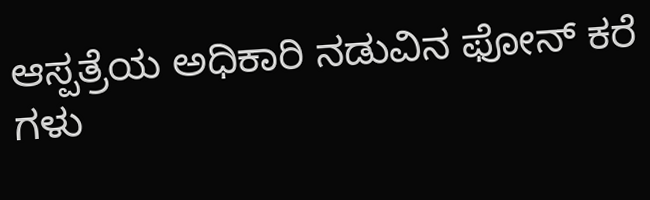ಆಸ್ಪತ್ರೆಯ ಅಧಿಕಾರಿ ನಡುವಿನ ಫೋನ್‌ ಕರೆ ಗಳು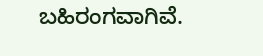ಬಹಿರಂಗವಾಗಿವೆ.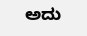ಅದು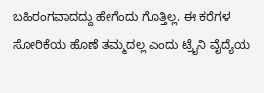ಬಹಿರಂಗವಾದದ್ದು ಹೇಗೆಂದು ಗೊತ್ತಿಲ್ಲ. ಈ ಕರೆಗಳ ಸೋರಿಕೆಯ ಹೊಣೆ ತಮ್ಮದಲ್ಲ ಎಂದು ಟ್ರೈನಿ ವೈದ್ಯೆಯ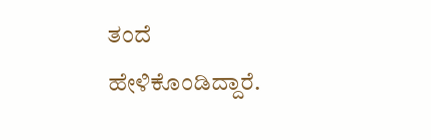ತಂದೆ ಹೇಳಿಕೊಂಡಿದ್ದಾರೆ.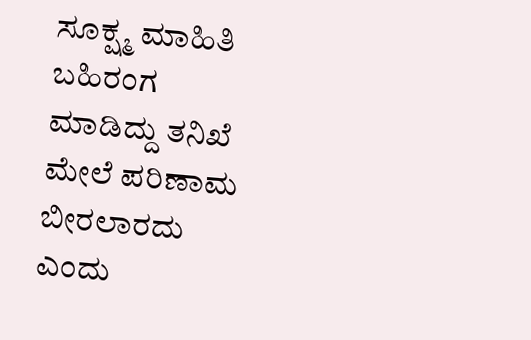ಸೂಕ್ಷ್ಮ ಮಾಹಿತಿ ಬಹಿರಂಗ ಮಾಡಿದ್ದು ತನಿಖೆ ಮೇಲೆ ಪರಿಣಾಮ ಬೀರಲಾರದು ಎಂದು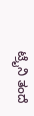ಟ್ರೈನಿ ತಂದೆ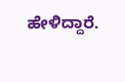ಹೇಳಿದ್ದಾರೆ.